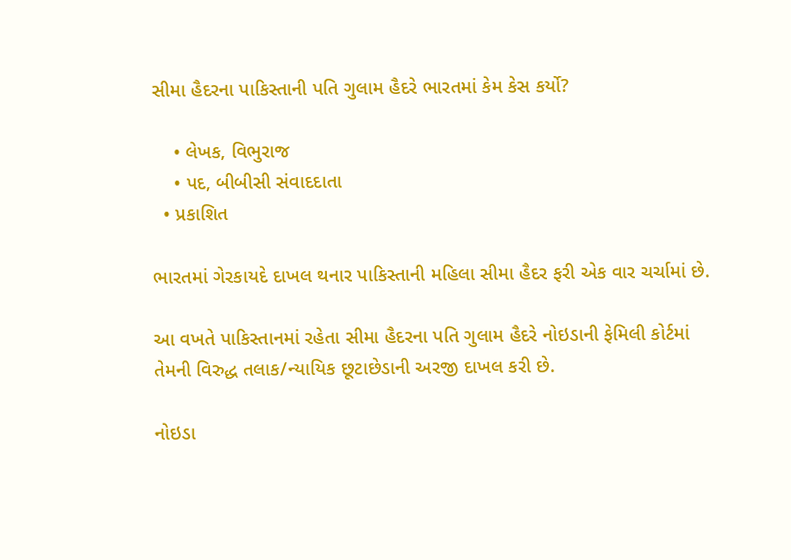સીમા હૈદરના પાકિસ્તાની પતિ ગુલામ હૈદરે ભારતમાં કેમ કેસ કર્યો?

    • લેખક, વિભુરાજ
    • પદ, બીબીસી સંવાદદાતા
  • પ્રકાશિત

ભારતમાં ગેરકાયદે દાખલ થનાર પાકિસ્તાની મહિલા સીમા હૈદર ફરી એક વાર ચર્ચામાં છે.

આ વખતે પાકિસ્તાનમાં રહેતા સીમા હૈદરના પતિ ગુલામ હૈદરે નોઇડાની ફેમિલી કોર્ટમાં તેમની વિરુદ્ધ તલાક/ન્યાયિક છૂટાછેડાની અરજી દાખલ કરી છે.

નોઇડા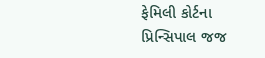ફેમિલી કોર્ટના પ્રિન્સિપાલ જજ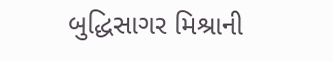બુદ્ધિસાગર મિશ્રાની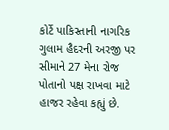કોર્ટે પાકિસ્તાની નાગરિક ગુલામ હૈદરની અરજી પર સીમાને 27 મેના રોજ પોતાનો પક્ષ રાખવા માટે હાજર રહેવા કહ્યું છે.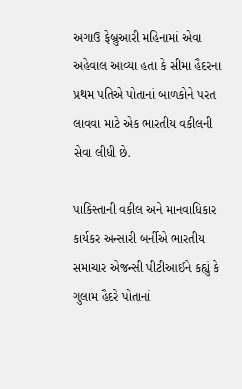અગાઉ ફેબ્રુઆરી મહિનામાં એવા અહેવાલ આવ્યા હતા કે સીમા હૈદરના પ્રથમ પતિએ પોતાનાં બાળકોને પરત લાવવા માટે એક ભારતીય વકીલની સેવા લીધી છે.

પાકિસ્તાની વકીલ અને માનવાધિકાર કાર્યકર અન્સારી બર્નીએ ભારતીય સમાચાર એજન્સી પીટીઆઈને કહ્યું કે ગુલામ હૈદરે પોતાનાં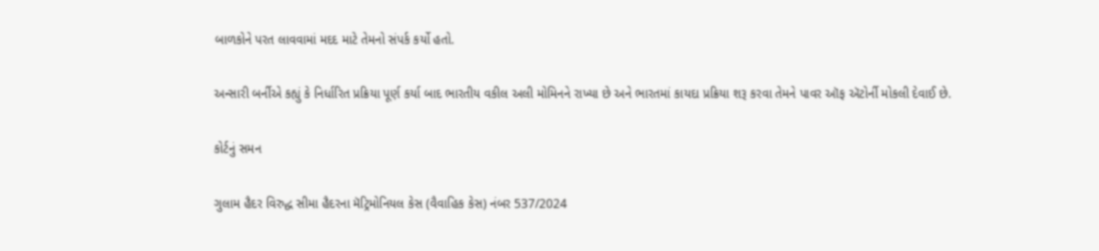બાળકોને પરત લાવવામાં મદદ માટે તેમનો સંપર્ક કર્યો હતો.

અન્સારી બર્નીએ કહ્યું કે નિર્ધારિત પ્રક્રિયા પૂર્ણ કર્યા બાદ ભારતીય વકીલ અલી મોમિનને રાખ્યા છે અને ભારતમાં કાયદા પ્રક્રિયા શરૂ કરવા તેમને પાવર ઑફ ઍટોર્ની મોકલી દેવાઈ છે.

કોર્ટનું સમન

ગુલામ હૈદર વિરુદ્ધ સીમા હૈદરના મૅટ્રિમોનિયલ કેસ (વૈવાહિક કેસ) નંબર 537/2024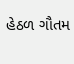હેઠળ ગૌતમ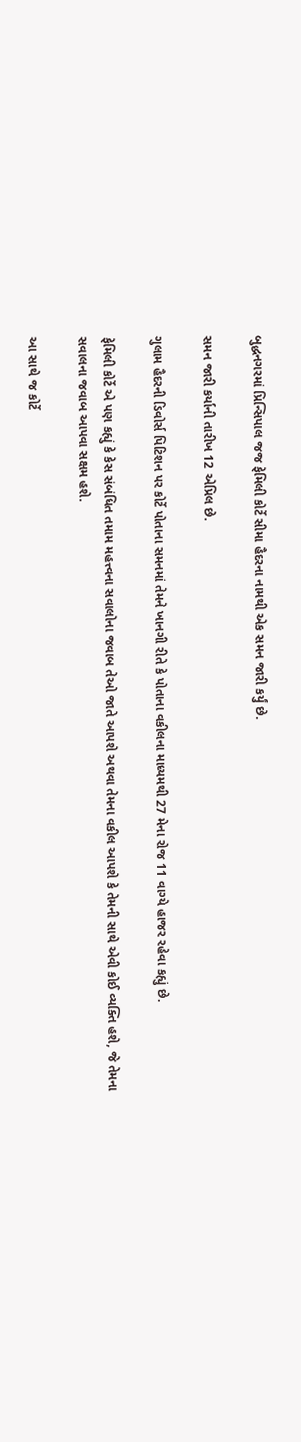બુદ્ધનગરમાં પ્રિન્સિપાલ જજ ફેમિલી કોર્ટે સીમા હૈદરના નામથી એક સમન જારી કર્યું છે.

સમન જારી કર્યાની તારીખ 12 એપ્રિલ છે.

ગુલામ હૈદરની ડિવોર્સ પિટિશન પર કોર્ટે પોતાના સમનમાં તેમને ખાનગી રીતે કે પોતાના વકીલના માધ્યમથી 27 મેના રોજ 11 વાગ્યે હાજર રહેવા કહ્યું છે.

ફેમિલી કોર્ટે એ પણ કહ્યું કે કેસ સંબંધિત તમામ મહત્ત્વના સવાલોના જવાબ તેઓ જાતે આપશે અથવા તેમના વકીલ આપશે કે તેમની સાથે એવી કોઈ વ્યક્તિ હશે, જે તેમના સવાલના જવાબ આપવા સક્ષમ હશે.

આ સાથે જ કોર્ટે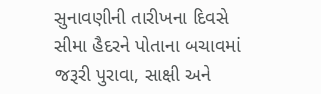સુનાવણીની તારીખના દિવસે સીમા હૈદરને પોતાના બચાવમાં જરૂરી પુરાવા, સાક્ષી અને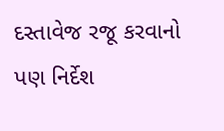દસ્તાવેજ રજૂ કરવાનો પણ નિર્દેશ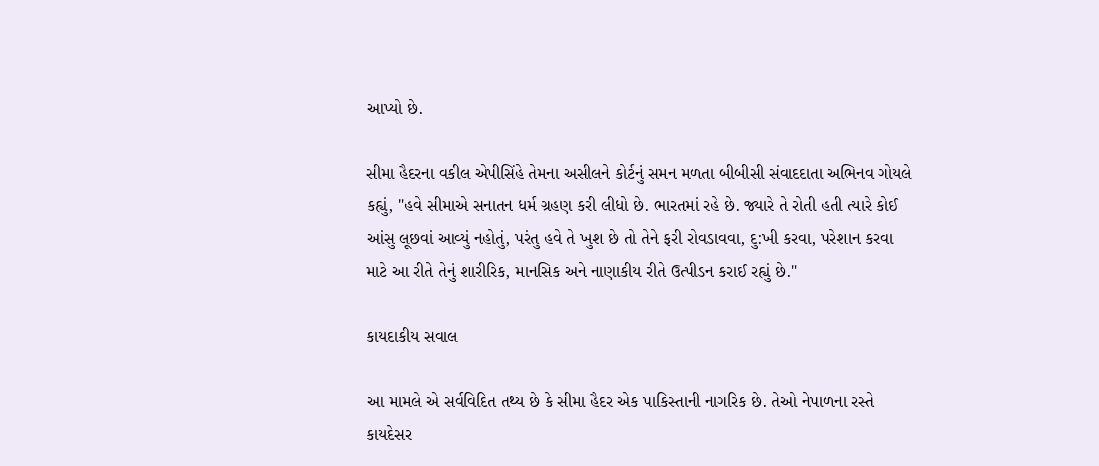આપ્યો છે.

સીમા હૈદરના વકીલ એપીસિંહે તેમના અસીલને કોર્ટનું સમન મળતા બીબીસી સંવાદદાતા અભિનવ ગોયલે કહ્યું, "હવે સીમાએ સનાતન ધર્મ ગ્રહણ કરી લીધો છે. ભારતમાં રહે છે. જ્યારે તે રોતી હતી ત્યારે કોઈ આંસુ લૂછવાં આવ્યું નહોતું, પરંતુ હવે તે ખુશ છે તો તેને ફરી રોવડાવવા, દુ:ખી કરવા, પરેશાન કરવા માટે આ રીતે તેનું શારીરિક, માનસિક અને નાણાકીય રીતે ઉત્પીડન કરાઈ રહ્યું છે."

કાયદાકીય સવાલ

આ મામલે એ સર્વવિદિત તથ્ય છે કે સીમા હૈદર એક પાકિસ્તાની નાગરિક છે. તેઓ નેપાળના રસ્તે કાયદેસર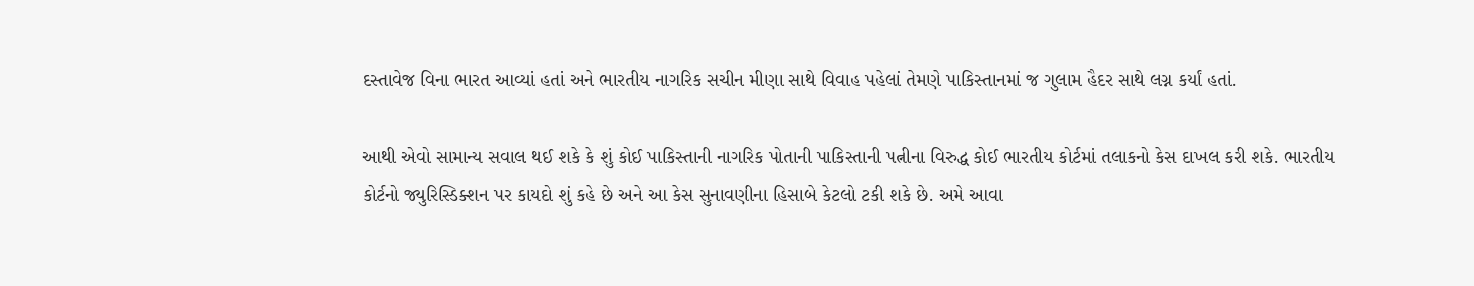દસ્તાવેજ વિના ભારત આવ્યાં હતાં અને ભારતીય નાગરિક સચીન મીણા સાથે વિવાહ પહેલાં તેમણે પાકિસ્તાનમાં જ ગુલામ હૈદર સાથે લગ્ન કર્યાં હતાં.

આથી એવો સામાન્ય સવાલ થઈ શકે કે શું કોઈ પાકિસ્તાની નાગરિક પોતાની પાકિસ્તાની પત્નીના વિરુદ્ધ કોઈ ભારતીય કોર્ટમાં તલાકનો કેસ દાખલ કરી શકે. ભારતીય કોર્ટનો જ્યુરિસ્ડિક્શન પર કાયદો શું કહે છે અને આ કેસ સુનાવણીના હિસાબે કેટલો ટકી શકે છે. અમે આવા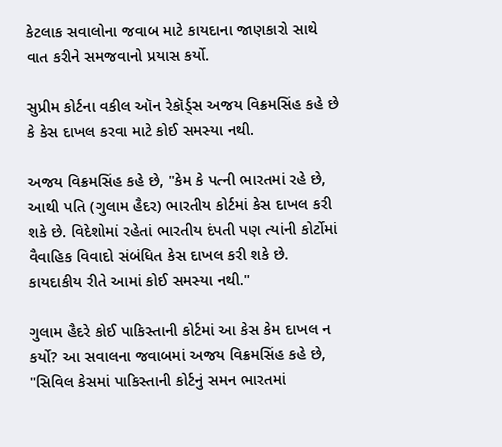કેટલાક સવાલોના જવાબ માટે કાયદાના જાણકારો સાથે વાત કરીને સમજવાનો પ્રયાસ કર્યો.

સુપ્રીમ કોર્ટના વકીલ ઑન રેકૉર્ડ્સ અજય વિક્રમસિંહ કહે છે કે કેસ દાખલ કરવા માટે કોઈ સમસ્યા નથી.

અજય વિક્રમસિંહ કહે છે, "કેમ કે પત્ની ભારતમાં રહે છે, આથી પતિ (ગુલામ હૈદર) ભારતીય કોર્ટમાં કેસ દાખલ કરી શકે છે. વિદેશોમાં રહેતાં ભારતીય દંપતી પણ ત્યાંની કોર્ટોમાં વૈવાહિક વિવાદો સંબંધિત કેસ દાખલ કરી શકે છે. કાયદાકીય રીતે આમાં કોઈ સમસ્યા નથી."

ગુલામ હૈદરે કોઈ પાકિસ્તાની કોર્ટમાં આ કેસ કેમ દાખલ ન કર્યો? આ સવાલના જવાબમાં અજય વિક્રમસિંહ કહે છે, "સિવિલ કેસમાં પાકિસ્તાની કોર્ટનું સમન ભારતમાં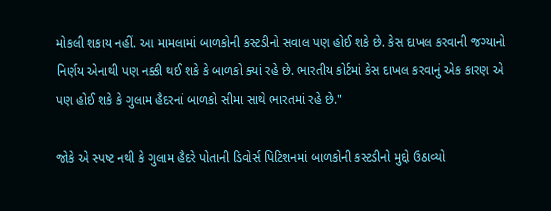મોકલી શકાય નહીં. આ મામલામાં બાળકોની કસ્ટડીનો સવાલ પણ હોઈ શકે છે. કેસ દાખલ કરવાની જગ્યાનો નિર્ણય એનાથી પણ નક્કી થઈ શકે કે બાળકો ક્યાં રહે છે. ભારતીય કોર્ટમાં કેસ દાખલ કરવાનું એક કારણ એ પણ હોઈ શકે કે ગુલામ હૈદરનાં બાળકો સીમા સાથે ભારતમાં રહે છે."

જોકે એ સ્પષ્ટ નથી કે ગુલામ હૈદરે પોતાની ડિવોર્સ પિટિશનમાં બાળકોની કસ્ટડીનો મુદ્દો ઉઠાવ્યો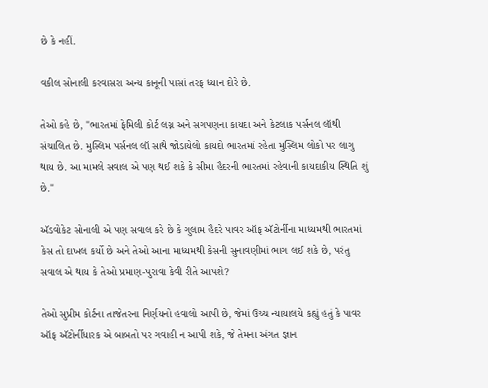છે કે નહીં.

વકીલ સોનાલી કરવાસરા અન્ય કાનૂની પાસાં તરફ ધ્યાન દોરે છે.

તેઓ કહે છે, "ભારતમાં ફેમિલી કોર્ટ લગ્ન અને સગપણના કાયદા અને કેટલાક પર્સનલ લૉથી સંચાલિત છે. મુસ્લિમ પર્સનલ લૉ સાથે જોડાયેલો કાયદો ભારતમાં રહેતા મુસ્લિમ લોકો પર લાગુ થાય છે. આ મામલે સવાલ એ પણ થઈ શકે કે સીમા હૈદરની ભારતમાં રહેવાની કાયદાકીય સ્થિતિ શું છે."

ઍડવોકેટ સોનાલી એ પણ સવાલ કરે છે કે ગુલામ હૈદરે પાવર ઑફ ઍટોર્નીના માધ્યમથી ભારતમાં કેસ તો દાખલ કર્યો છે અને તેઓ આના માધ્યમથી કેસની સુનાવણીમાં ભાગ લઈ શકે છે, પરંતુ સવાલ એ થાય કે તેઓ પ્રમાણ-પુરાવા કેવી રીતે આપશે?

તેઓ સુપ્રીમ કોર્ટના તાજેતરના નિર્ણયનો હવાલો આપી છે, જેમાં ઉચ્ચ ન્યાયાલયે કહ્યું હતું કે પાવર ઑફ ઍટોર્નીધારક એ બાબતો પર ગવાહી ન આપી શકે, જે તેમના અંગત જ્ઞાન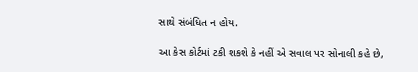સાથે સંબંધિત ન હોય.

આ કેસ કોર્ટમાં ટકી શકશે કે નહીં એ સવાલ પર સોનાલી કહે છે,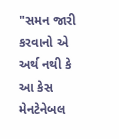"સમન જારી કરવાનો એ અર્થ નથી કે આ કેસ મેનટેનેબલ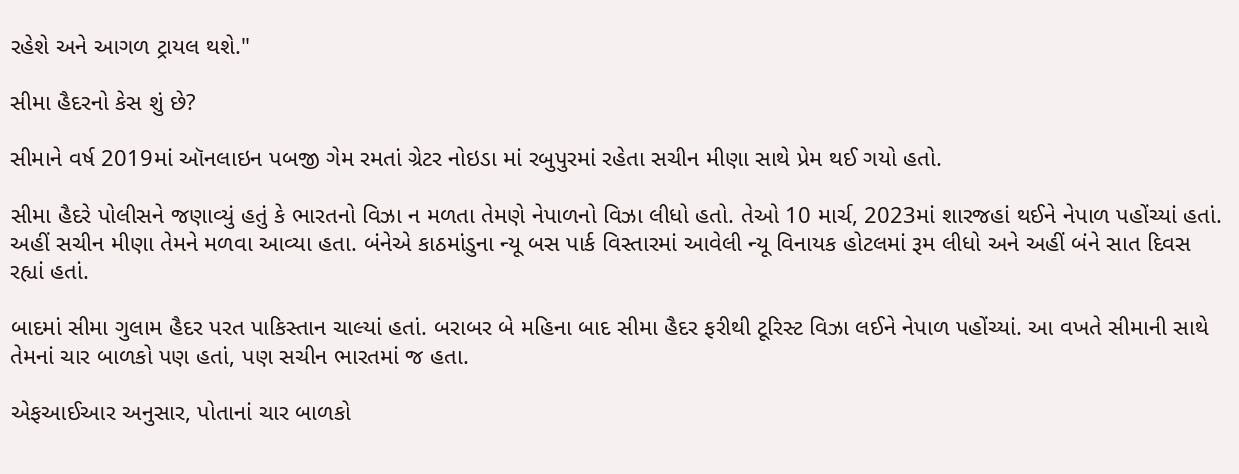રહેશે અને આગળ ટ્રાયલ થશે."

સીમા હૈદરનો કેસ શું છે?

સીમાને વર્ષ 2019માં ઑનલાઇન પબજી ગેમ રમતાં ગ્રેટર નોઇડા માં રબુપુરમાં રહેતા સચીન મીણા સાથે પ્રેમ થઈ ગયો હતો.

સીમા હૈદરે પોલીસને જણાવ્યું હતું કે ભારતનો વિઝા ન મળતા તેમણે નેપાળનો વિઝા લીધો હતો. તેઓ 10 માર્ચ, 2023માં શારજહાં થઈને નેપાળ પહોંચ્યાં હતાં. અહીં સચીન મીણા તેમને મળવા આવ્યા હતા. બંનેએ કાઠમાંડુના ન્યૂ બસ પાર્ક વિસ્તારમાં આવેલી ન્યૂ વિનાયક હોટલમાં રૂમ લીધો અને અહીં બંને સાત દિવસ રહ્યાં હતાં.

બાદમાં સીમા ગુલામ હૈદર પરત પાકિસ્તાન ચાલ્યાં હતાં. બરાબર બે મહિના બાદ સીમા હૈદર ફરીથી ટૂરિસ્ટ વિઝા લઈને નેપાળ પહોંચ્યાં. આ વખતે સીમાની સાથે તેમનાં ચાર બાળકો પણ હતાં, પણ સચીન ભારતમાં જ હતા.

એફઆઈઆર અનુસાર, પોતાનાં ચાર બાળકો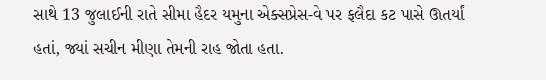સાથે 13 જુલાઈની રાતે સીમા હૈદર યમુના એક્સપ્રેસ-વે પર ફલૈદા કટ પાસે ઊતર્યાં હતાં, જ્યાં સચીન મીણા તેમની રાહ જોતા હતા.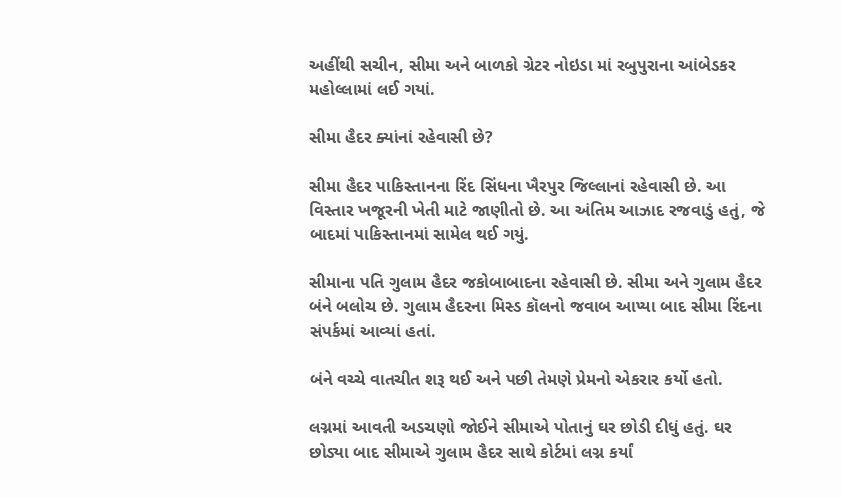અહીંથી સચીન, સીમા અને બાળકો ગ્રેટર નોઇડા માં રબુપુરાના આંબેડકર મહોલ્લામાં લઈ ગયાં.

સીમા હૈદર ક્યાંનાં રહેવાસી છે?

સીમા હૈદર પાકિસ્તાનના રિંદ સિંધના ખૈરપુર જિલ્લાનાં રહેવાસી છે. આ વિસ્તાર ખજૂરની ખેતી માટે જાણીતો છે. આ અંતિમ આઝાદ રજવાડું હતું, જે બાદમાં પાકિસ્તાનમાં સામેલ થઈ ગયું.

સીમાના પતિ ગુલામ હૈદર જકોબાબાદના રહેવાસી છે. સીમા અને ગુલામ હૈદર બંને બલોચ છે. ગુલામ હૈદરના મિસ્ડ કૉલનો જવાબ આપ્યા બાદ સીમા રિંદના સંપર્કમાં આવ્યાં હતાં.

બંને વચ્ચે વાતચીત શરૂ થઈ અને પછી તેમણે પ્રેમનો એકરાર કર્યો હતો.

લગ્નમાં આવતી અડચણો જોઈને સીમાએ પોતાનું ઘર છોડી દીધું હતું. ઘર છોડ્યા બાદ સીમાએ ગુલામ હૈદર સાથે કોર્ટમાં લગ્ન કર્યાં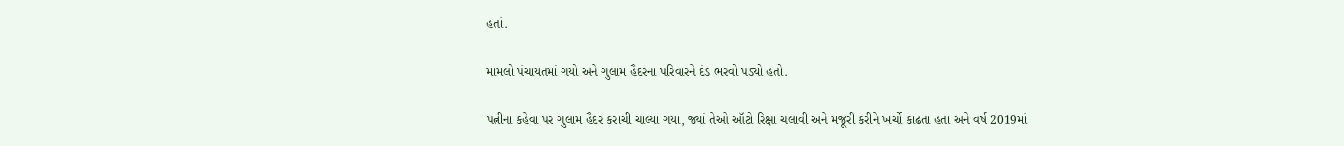હતાં.

મામલો પંચાયતમાં ગયો અને ગુલામ હૈદરના પરિવારને દંડ ભરવો પડ્યો હતો.

પત્નીના કહેવા પર ગુલામ હૈદર કરાચી ચાલ્યા ગયા, જ્યાં તેઓ ઑટો રિક્ષા ચલાવી અને મજૂરી કરીને ખર્ચો કાઢતા હતા અને વર્ષ 2019માં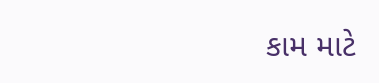કામ માટે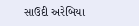સાઉદી અરેબિયા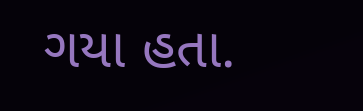ગયા હતા.